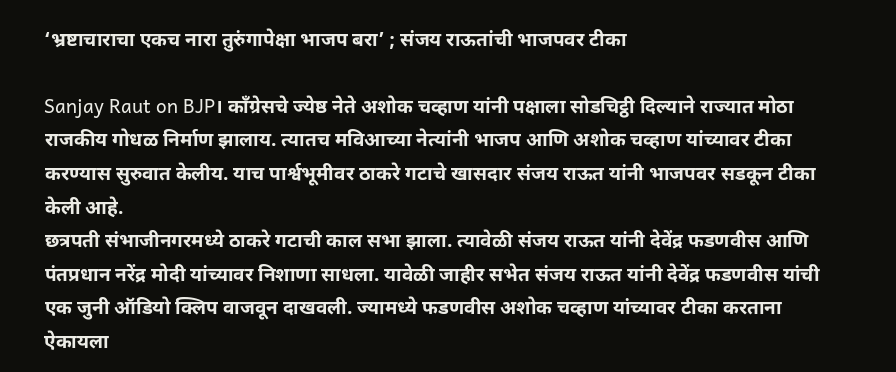‘भ्रष्टाचाराचा एकच नारा तुरुंगापेक्षा भाजप बरा’ ; संजय राऊतांची भाजपवर टीका

Sanjay Raut on BJP। काँग्रेसचे ज्येष्ठ नेते अशोक चव्हाण यांनी पक्षाला सोडचिट्ठी दिल्याने राज्यात मोठा राजकीय गोधळ निर्माण झालाय. त्यातच मविआच्या नेत्यांनी भाजप आणि अशोक चव्हाण यांच्यावर टीका करण्यास सुरुवात केलीय. याच पार्श्वभूमीवर ठाकरे गटाचे खासदार संजय राऊत यांनी भाजपवर सडकून टीका केली आहे.
छत्रपती संभाजीनगरमध्ये ठाकरे गटाची काल सभा झाला. त्यावेळी संजय राऊत यांनी देवेंद्र फडणवीस आणि पंतप्रधान नरेंद्र मोदी यांच्यावर निशाणा साधला. यावेळी जाहीर सभेत संजय राऊत यांनी देवेंद्र फडणवीस यांची एक जुनी ऑडियो क्लिप वाजवून दाखवली. ज्यामध्ये फडणवीस अशोक चव्हाण यांच्यावर टीका करताना ऐकायला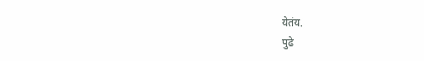येतंय.
पुढे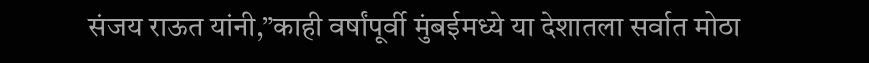संजय राऊत यांनी,”काही वर्षांपूर्वी मुंबईमध्ये या देशातला सर्वात मोठा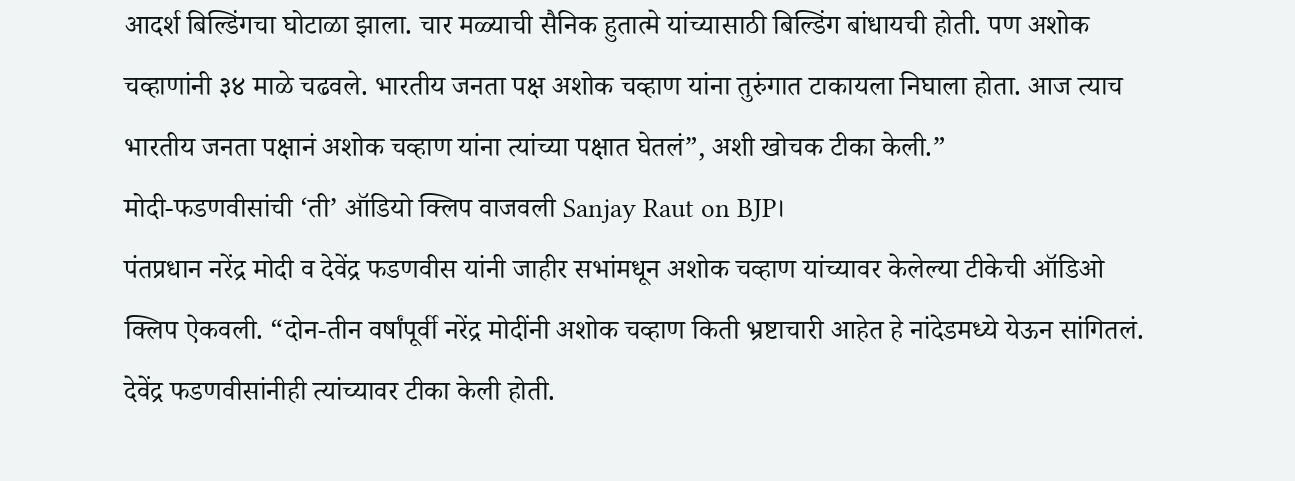आदर्श बिल्डिंगचा घोटाळा झाला. चार मळ्याची सैनिक हुतात्मे यांच्यासाठी बिल्डिंग बांधायची होती. पण अशोक चव्हाणांनी ३४ माळे चढवले. भारतीय जनता पक्ष अशोक चव्हाण यांना तुरुंगात टाकायला निघाला होता. आज त्याच भारतीय जनता पक्षानं अशोक चव्हाण यांना त्यांच्या पक्षात घेतलं”, अशी खोचक टीका केली.”
मोदी-फडणवीसांची ‘ती’ ऑडियो क्लिप वाजवली Sanjay Raut on BJP।
पंतप्रधान नरेंद्र मोदी व देवेंद्र फडणवीस यांनी जाहीर सभांमधून अशोक चव्हाण यांच्यावर केलेल्या टीकेची ऑडिओ क्लिप ऐकवली. “दोन-तीन वर्षांपूर्वी नरेंद्र मोदींनी अशोक चव्हाण किती भ्रष्टाचारी आहेत हे नांदेडमध्ये येऊन सांगितलं. देवेंद्र फडणवीसांनीही त्यांच्यावर टीका केली होती.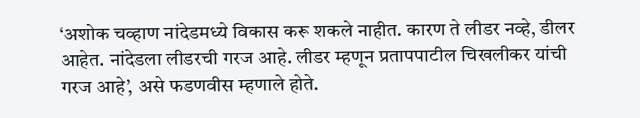‘अशोक चव्हाण नांदेडमध्ये विकास करू शकले नाहीत. कारण ते लीडर नव्हे, डीलर आहेत. नांदेडला लीडरची गरज आहे. लीडर म्हणून प्रतापपाटील चिखलीकर यांची गरज आहे’, असे फडणवीस म्हणाले होते.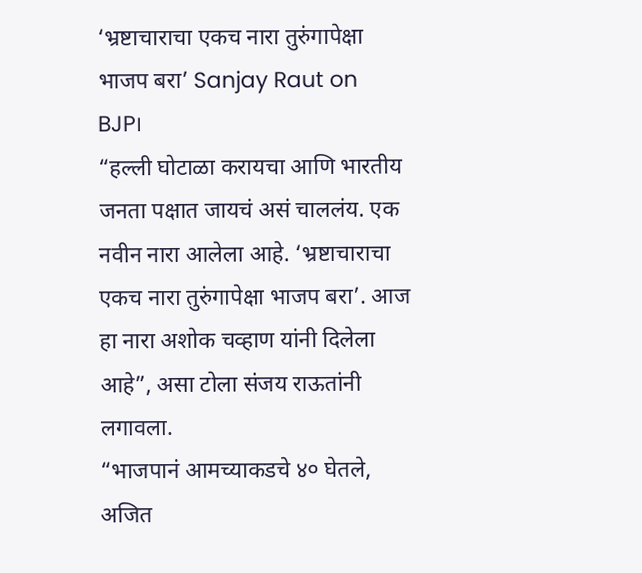‘भ्रष्टाचाराचा एकच नारा तुरुंगापेक्षा भाजप बरा’ Sanjay Raut on BJP।
“हल्ली घोटाळा करायचा आणि भारतीय जनता पक्षात जायचं असं चाललंय. एक नवीन नारा आलेला आहे. ‘भ्रष्टाचाराचा एकच नारा तुरुंगापेक्षा भाजप बरा’. आज हा नारा अशोक चव्हाण यांनी दिलेला आहे”, असा टोला संजय राऊतांनी लगावला.
“भाजपानं आमच्याकडचे ४० घेतले, अजित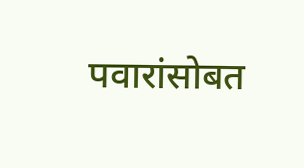पवारांसोबत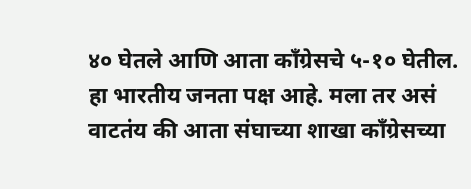४० घेतले आणि आता काँग्रेसचे ५-१० घेतील. हा भारतीय जनता पक्ष आहे. मला तर असं वाटतंय की आता संघाच्या शाखा काँग्रेसच्या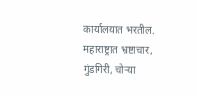कार्यालयात भरतील. महाराष्ट्रात भ्रष्टाचार, गुंडगिरी, चोऱ्या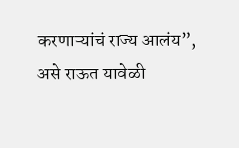करणाऱ्यांचं राज्य आलंय”, असे राऊत यावेळी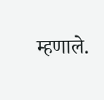म्हणाले.